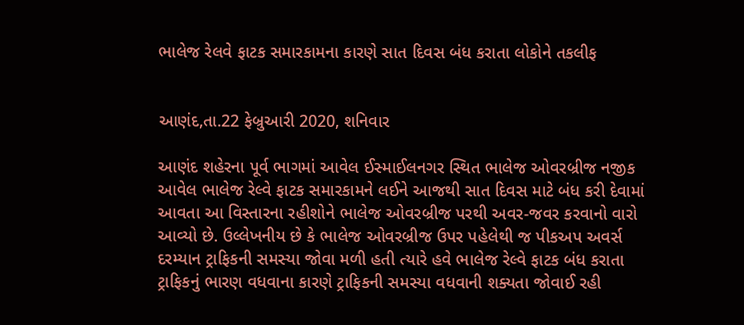ભાલેજ રેલવે ફાટક સમારકામના કારણે સાત દિવસ બંધ કરાતા લોકોને તકલીફ


આણંદ,તા.22 ફેબ્રુઆરી 2020, શનિવાર

આણંદ શહેરના પૂર્વ ભાગમાં આવેલ ઈસ્માઈલનગર સ્થિત ભાલેજ ઓવરબ્રીજ નજીક આવેલ ભાલેજ રેલ્વે ફાટક સમારકામને લઈને આજથી સાત દિવસ માટે બંધ કરી દેવામાં આવતા આ વિસ્તારના રહીશોને ભાલેજ ઓવરબ્રીજ પરથી અવર-જવર કરવાનો વારો આવ્યો છે. ઉલ્લેખનીય છે કે ભાલેજ ઓવરબ્રીજ ઉપર પહેલેથી જ પીકઅપ અવર્સ દરમ્યાન ટ્રાફિકની સમસ્યા જોવા મળી હતી ત્યારે હવે ભાલેજ રેલ્વે ફાટક બંધ કરાતા ટ્રાફિકનું ભારણ વધવાના કારણે ટ્રાફિકની સમસ્યા વધવાની શક્યતા જોવાઈ રહી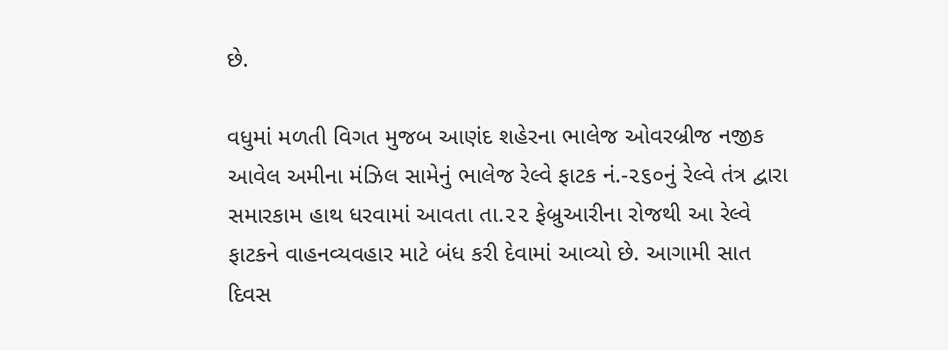છે.

વધુમાં મળતી વિગત મુજબ આણંદ શહેરના ભાલેજ ઓવરબ્રીજ નજીક આવેલ અમીના મંઝિલ સામેનું ભાલેજ રેલ્વે ફાટક નં.-૨૬૦નું રેલ્વે તંત્ર દ્વારા સમારકામ હાથ ધરવામાં આવતા તા.૨૨ ફેબ્રુઆરીના રોજથી આ રેલ્વે ફાટકને વાહનવ્યવહાર માટે બંધ કરી દેવામાં આવ્યો છે. આગામી સાત દિવસ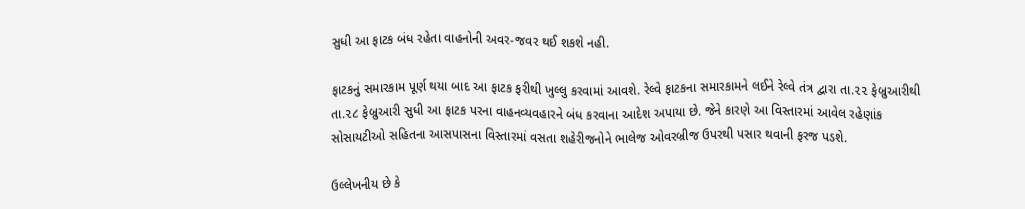સુધી આ ફાટક બંધ રહેતા વાહનોની અવર-જવર થઈ શકશે નહી.

ફાટકનું સમારકામ પૂર્ણ થયા બાદ આ ફાટક ફરીથી ખુલ્લુ કરવામાં આવશે. રેલ્વે ફાટકના સમારકામને લઈને રેલ્વે તંત્ર દ્વારા તા.૨૨ ફેબ્રુઆરીથી તા.૨૮ ફેબ્રુઆરી સુધી આ ફાટક પરના વાહનવ્યવહારને બંધ કરવાના આદેશ અપાયા છે. જેને કારણે આ વિસ્તારમાં આવેલ રહેણાંક સોસાયટીઓ સહિતના આસપાસના વિસ્તારમાં વસતા શહેરીજનોને ભાલેજ ઓવરબ્રીજ ઉપરથી પસાર થવાની ફરજ પડશે.

ઉલ્લેખનીય છે કે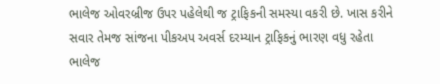ભાલેજ ઓવરબ્રીજ ઉપર પહેલેથી જ ટ્રાફિકની સમસ્યા વકરી છે. ખાસ કરીને સવાર તેમજ સાંજના પીકઅપ અવર્સ દરમ્યાન ટ્રાફિકનું ભારણ વધુ રહેતા ભાલેજ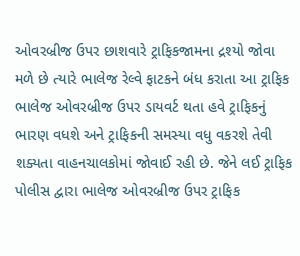ઓવરબ્રીજ ઉપર છાશવારે ટ્રાફિકજામના દ્રશ્યો જોવા મળે છે ત્યારે ભાલેજ રેલ્વે ફાટકને બંધ કરાતા આ ટ્રાફિક ભાલેજ ઓવરબ્રીજ ઉપર ડાયવર્ટ થતા હવે ટ્રાફિકનું ભારણ વધશે અને ટ્રાફિકની સમસ્યા વધુ વકરશે તેવી શક્યતા વાહનચાલકોમાં જોવાઈ રહી છે. જેને લઈ ટ્રાફિક પોલીસ દ્વારા ભાલેજ ઓવરબ્રીજ ઉપર ટ્રાફિક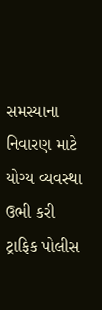સમસ્યાના નિવારણ માટે યોગ્ય વ્યવસ્થા ઉભી કરી ટ્રાફિક પોલીસ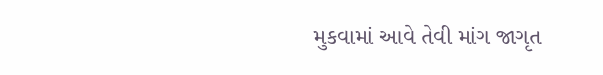મુકવામાં આવે તેવી માંગ જાગૃત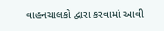વાહનચાલકો દ્વારા કરવામાં આવી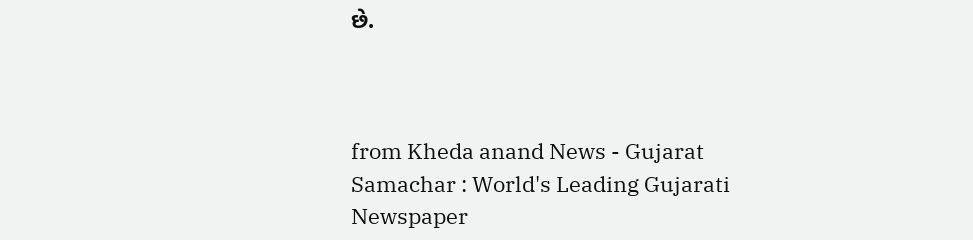છે.



from Kheda anand News - Gujarat Samachar : World's Leading Gujarati Newspaper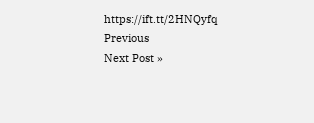https://ift.tt/2HNQyfq
Previous
Next Post »